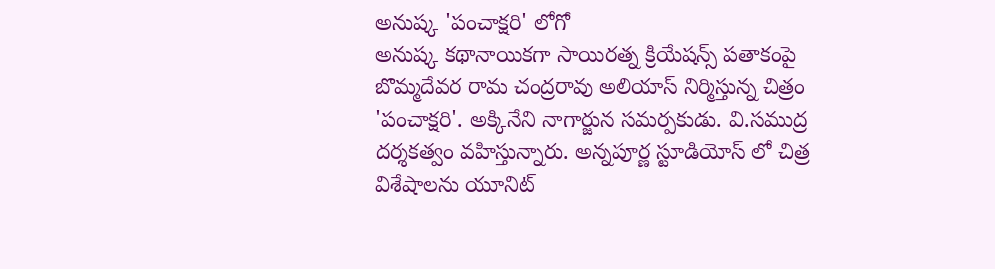అనుష్క 'పంచాక్షరి' లోగో
అనుష్క కథానాయికగా సాయిరత్న క్రియేషన్స్ పతాకంపై బొమ్మదేవర రామ చంద్రరావు అలియాస్ నిర్మిస్తున్న చిత్రం 'పంచాక్షరి'. అక్కినేని నాగార్జున సమర్పకుడు. వి.సముద్ర దర్శకత్వం వహిస్తున్నారు. అన్నపూర్ణ స్టూడియోస్ లో చిత్ర విశేషాలను యూనిట్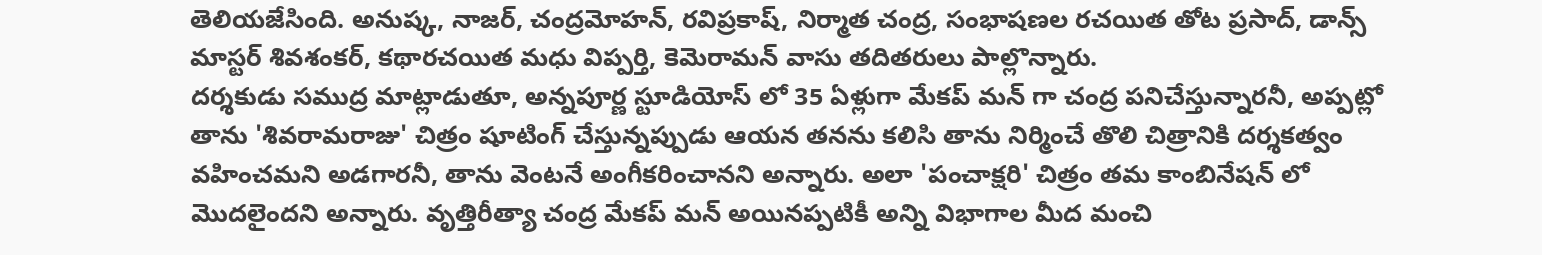తెలియజేసింది. అనుష్క, నాజర్, చంద్రమోహన్, రవిప్రకాష్, నిర్మాత చంద్ర, సంభాషణల రచయిత తోట ప్రసాద్, డాన్స్ మాస్టర్ శివశంకర్, కథారచయిత మధు విప్పర్తి, కెమెరామన్ వాసు తదితరులు పాల్లొన్నారు.
దర్శకుడు సముద్ర మాట్లాడుతూ, అన్నపూర్ణ స్టూడియోస్ లో 35 ఏళ్లుగా మేకప్ మన్ గా చంద్ర పనిచేస్తున్నారనీ, అప్పట్లో తాను 'శివరామరాజు' చిత్రం షూటింగ్ చేస్తున్నప్పుడు ఆయన తనను కలిసి తాను నిర్మించే తొలి చిత్రానికి దర్శకత్వం వహించమని అడగారనీ, తాను వెంటనే అంగీకరించానని అన్నారు. అలా 'పంచాక్షరి' చిత్రం తమ కాంబినేషన్ లో మొదలైందని అన్నారు. వృత్తిరీత్యా చంద్ర మేకప్ మన్ అయినప్పటికీ అన్ని విభాగాల మీద మంచి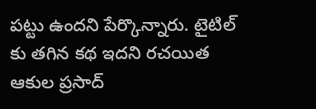పట్టు ఉందని పేర్కొన్నారు. టైటిల్ కు తగిన కథ ఇదని రచయిత ఆకుల ప్రసాద్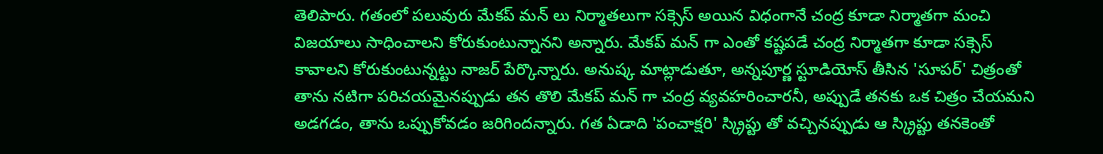తెలిపారు. గతంలో పలువురు మేకప్ మన్ లు నిర్మాతలుగా సక్సెస్ అయిన విధంగానే చంద్ర కూడా నిర్మాతగా మంచి విజయాలు సాధించాలని కోరుకుంటున్నానని అన్నారు. మేకప్ మన్ గా ఎంతో కష్టపడే చంద్ర నిర్మాతగా కూడా సక్సెస్ కావాలని కోరుకుంటున్నట్టు నాజర్ పేర్కొన్నారు. అనుష్క మాట్లాడుతూ, అన్నపూర్ణ స్టూడియోస్ తీసిన 'సూపర్' చిత్రంతో తాను నటిగా పరిచయమైనప్పుడు తన తొలి మేకప్ మన్ గా చంద్ర వ్యవహరించారనీ, అప్పుడే తనకు ఒక చిత్రం చేయమని అడగడం, తాను ఒప్పుకోవడం జరిగిందన్నారు. గత ఏడాది 'పంచాక్షరి' స్క్రిప్టు తో వచ్చినప్పుడు ఆ స్క్రిప్టు తనకెంతో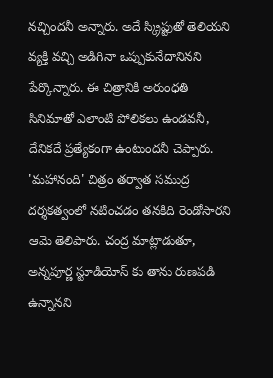నచ్చిందనీ అన్నారు. అదే స్క్రిప్టుతో తెలియని వ్యక్తి వచ్చి అడిగినా ఒప్పుకునేదానినని పేర్కొన్నారు. ఈ చిత్రానికి అరుంధతి సినిమాతో ఎలాంటి పోలికలు ఉండవనీ, దేనికదే ప్రత్యేకంగా ఉంటుందనీ చెప్పారు. 'మహానంది' చిత్రం తర్వాత సముద్ర దర్శకత్వంలో నటించడం తనకిది రెండోసారని ఆమె తెలిపారు. చంద్ర మాట్లాడుతూ, అన్నపూర్ణ స్టూడియోస్ కు తాను రుణపడి ఉన్నానని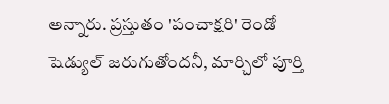అన్నారు. ప్రస్తుతం 'పంచాక్షరి' రెండో షెడ్యుల్ జరుగుతోందనీ, మార్చిలో పూర్తి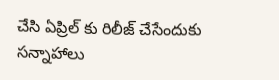చేసి ఏప్రిల్ కు రిలీజ్ చేసేందుకు సన్నాహాలు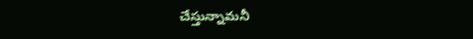చేస్తున్నామనీ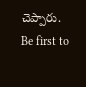చెప్పారు.
Be first to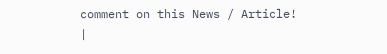comment on this News / Article!
|